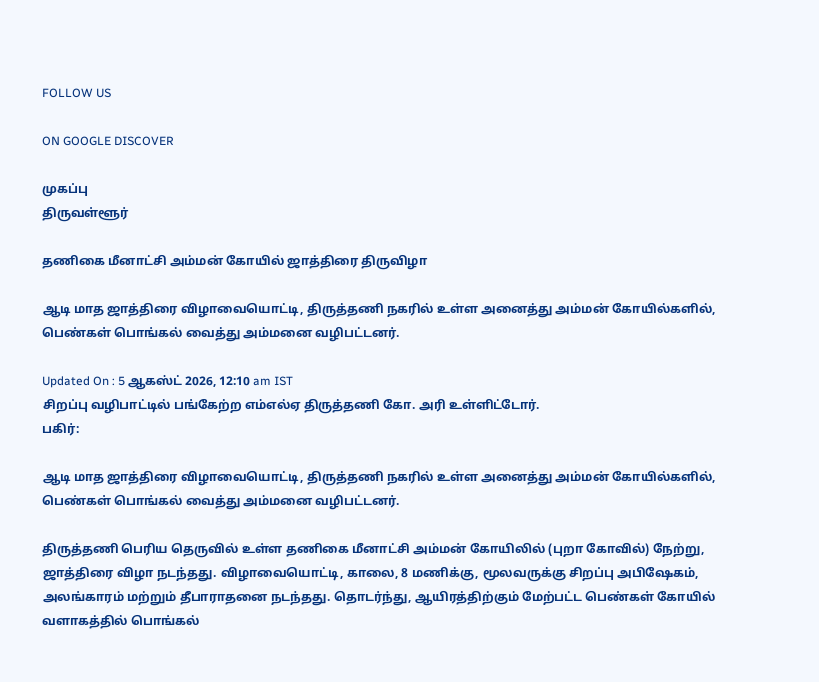FOLLOW US

ON GOOGLE DISCOVER

முகப்பு
திருவள்ளூர்

தணிகை மீனாட்சி அம்மன் கோயில் ஜாத்திரை திருவிழா

ஆடி மாத ஜாத்திரை விழாவையொட்டி, திருத்தணி நகரில் உள்ள அனைத்து அம்மன் கோயில்களில், பெண்கள் பொங்கல் வைத்து அம்மனை வழிபட்டனர்.

Updated On : 5 ஆகஸ்ட் 2026, 12:10 am IST
சிறப்பு வழிபாட்டில் பங்கேற்ற எம்எல்ஏ திருத்தணி கோ. அரி உள்ளிட்டோர்.
பகிர்:

ஆடி மாத ஜாத்திரை விழாவையொட்டி, திருத்தணி நகரில் உள்ள அனைத்து அம்மன் கோயில்களில், பெண்கள் பொங்கல் வைத்து அம்மனை வழிபட்டனர்.

திருத்தணி பெரிய தெருவில் உள்ள தணிகை மீனாட்சி அம்மன் கோயிலில் (புறா கோவில்) நேற்று, ஜாத்திரை விழா நடந்தது. விழாவையொட்டி, காலை, 8 மணிக்கு, மூலவருக்கு சிறப்பு அபிஷேகம், அலங்காரம் மற்றும் தீபாராதனை நடந்தது. தொடர்ந்து, ஆயிரத்திற்கும் மேற்பட்ட பெண்கள் கோயில் வளாகத்தில் பொங்கல்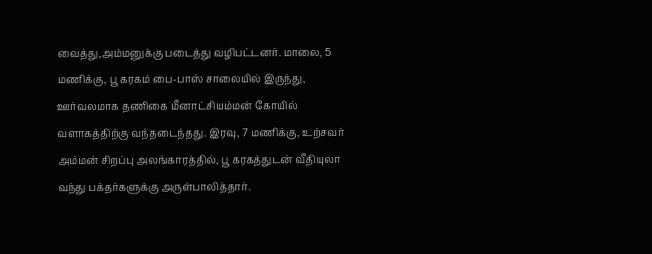வைத்து,அம்மனுக்கு படைத்து வழிபட்டனர். மாலை, 5 மணிக்கு, பூ கரகம் பை-பாஸ் சாலையில் இருந்து, ஊர்வலமாக தணிகை மீனாட்சியம்மன் கோயில் வளாகத்திற்கு வந்தடைந்தது. இரவு, 7 மணிக்கு, உற்சவர் அம்மன் சிறப்பு அலங்காரத்தில், பூ கரகத்துடன் வீதியுலா வந்து பக்தர்களுக்கு அருள்பாலித்தார்.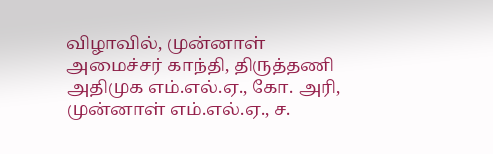விழாவில், முன்னாள் அமைச்சர் காந்தி, திருத்தணி அதிமுக எம்.எல்.ஏ., கோ. அரி, முன்னாள் எம்.எல்.ஏ., ச.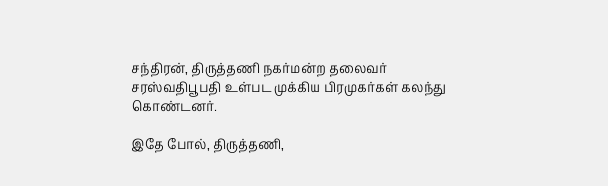சந்திரன், திருத்தணி நகர்மன்ற தலைவர் சரஸ்வதிபூபதி உள்பட முக்கிய பிரமுகர்கள் கலந்து கொண்டனர்.

இதே போல், திருத்தணி,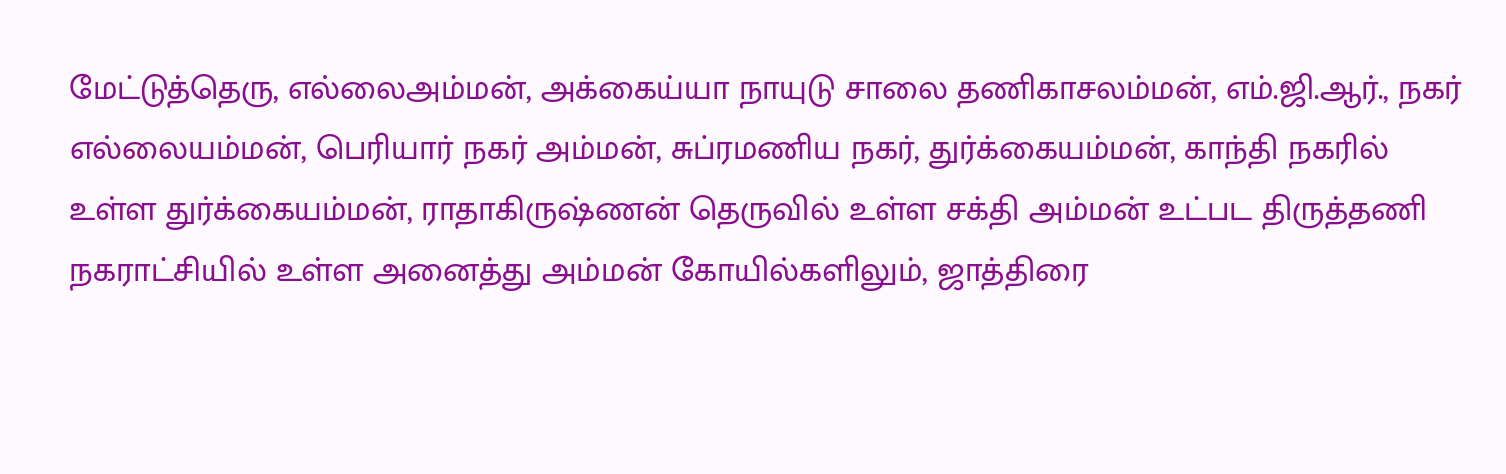மேட்டுத்தெரு, எல்லைஅம்மன், அக்கைய்யா நாயுடு சாலை தணிகாசலம்மன், எம்.ஜி.ஆர்., நகர் எல்லையம்மன், பெரியார் நகர் அம்மன், சுப்ரமணிய நகர், துர்க்கையம்மன், காந்தி நகரில் உள்ள துர்க்கையம்மன், ராதாகிருஷ்ணன் தெருவில் உள்ள சக்தி அம்மன் உட்பட திருத்தணி நகராட்சியில் உள்ள அனைத்து அம்மன் கோயில்களிலும், ஜாத்திரை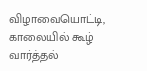விழாவையொட்டி, காலையில் கூழ் வார்த்தல்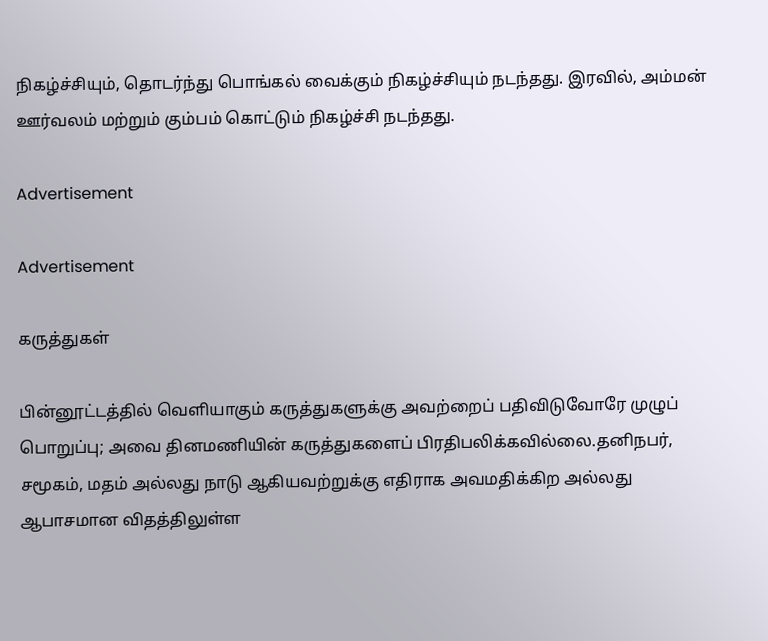நிகழ்ச்சியும், தொடர்ந்து பொங்கல் வைக்கும் நிகழ்ச்சியும் நடந்தது. இரவில், அம்மன் ஊர்வலம் மற்றும் கும்பம் கொட்டும் நிகழ்ச்சி நடந்தது.

Advertisement

Advertisement

கருத்துகள்

பின்னூட்டத்தில் வெளியாகும் கருத்துகளுக்கு அவற்றைப் பதிவிடுவோரே முழுப் பொறுப்பு; அவை தினமணியின் கருத்துகளைப் பிரதிபலிக்கவில்லை.தனிநபர், சமூகம், மதம் அல்லது நாடு ஆகியவற்றுக்கு எதிராக அவமதிக்கிற அல்லது ஆபாசமான விதத்திலுள்ள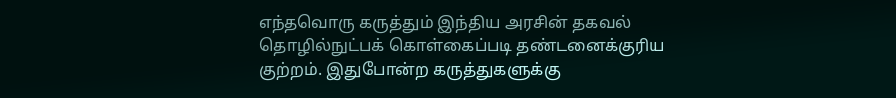எந்தவொரு கருத்தும் இந்திய அரசின் தகவல் தொழில்நுட்பக் கொள்கைப்படி தண்டனைக்குரிய குற்றம். இதுபோன்ற கருத்துகளுக்கு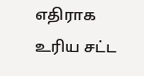எதிராக உரிய சட்ட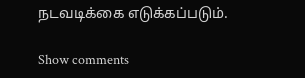நடவடிக்கை எடுக்கப்படும்.

Show comments